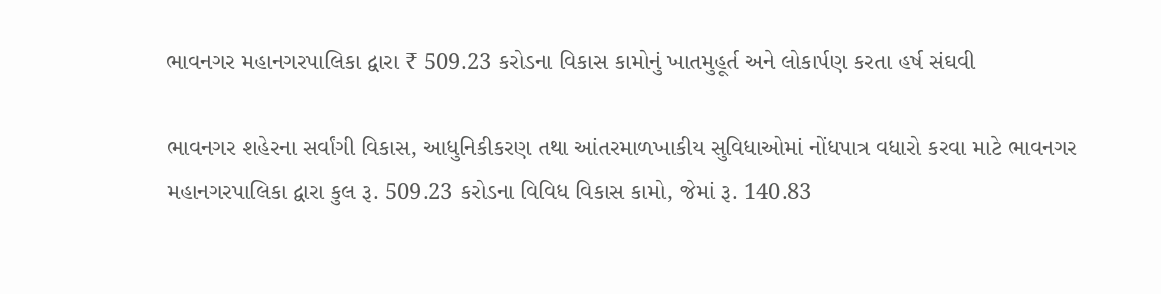ભાવનગર મહાનગરપાલિકા દ્વારા ₹ 509.23 કરોડના વિકાસ કામોનું ખાતમુહૂર્ત અને લોકાર્પણ કરતા હર્ષ સંઘવી

ભાવનગર શહેરના સર્વાંગી વિકાસ, આધુનિકીકરણ તથા આંતરમાળખાકીય સુવિધાઓમાં નોંધપાત્ર વધારો કરવા માટે ભાવનગર મહાનગરપાલિકા દ્વારા કુલ રૂ. 509.23 કરોડના વિવિધ વિકાસ કામો, જેમાં રૂ. 140.83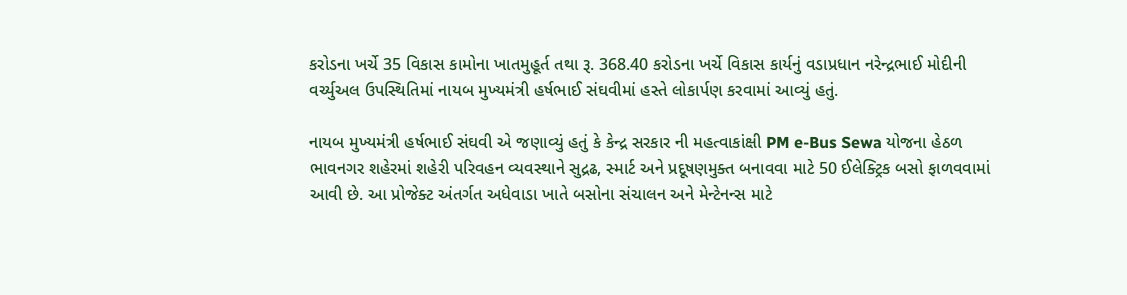કરોડના ખર્ચે 35 વિકાસ કામોના ખાતમુહૂર્ત તથા રૂ. 368.40 કરોડના ખર્ચે વિકાસ કાર્યનું વડાપ્રધાન નરેન્દ્રભાઈ મોદીની વર્ચ્યુઅલ ઉપસ્થિતિમાં નાયબ મુખ્યમંત્રી હર્ષભાઈ સંઘવીમાં હસ્તે લોકાર્પણ કરવામાં આવ્યું હતું.

નાયબ મુખ્યમંત્રી હર્ષભાઈ સંઘવી એ જણાવ્યું હતું કે કેન્દ્ર સરકાર ની મહત્વાકાંક્ષી PM e-Bus Sewa યોજના હેઠળ ભાવનગર શહેરમાં શહેરી પરિવહન વ્યવસ્થાને સુદ્રઢ, સ્માર્ટ અને પ્રદૂષણમુક્ત બનાવવા માટે 50 ઈલેક્ટ્રિક બસો ફાળવવામાં આવી છે. આ પ્રોજેક્ટ અંતર્ગત અધેવાડા ખાતે બસોના સંચાલન અને મેન્ટેનન્સ માટે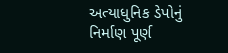અત્યાધુનિક ડેપોનું નિર્માણ પૂર્ણ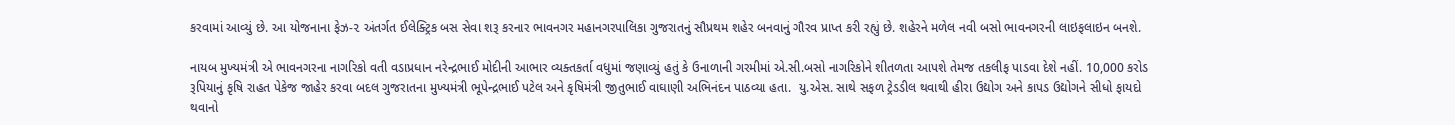કરવામાં આવ્યું છે. આ યોજનાના ફેઝ-૨ અંતર્ગત ઈલેક્ટ્રિક બસ સેવા શરૂ કરનાર ભાવનગર મહાનગરપાલિકા ગુજરાતનું સૌપ્રથમ શહેર બનવાનું ગૌરવ પ્રાપ્ત કરી રહ્યું છે. શહેરને મળેલ નવી બસો ભાવનગરની લાઇફલાઇન બનશે.

નાયબ મુખ્યમંત્રી એ ભાવનગરના નાગરિકો વતી વડાપ્રધાન નરેન્દ્રભાઈ મોદીની આભાર વ્યક્તકર્તા વધુમાં જણાવ્યું હતું કે ઉનાળાની ગરમીમાં એ.સી.બસો નાગરિકોને શીતળતા આપશે તેમજ તકલીફ પાડવા દેશે નહીં. 10,000 કરોડ રૂપિયાનું કૃષિ રાહત પેકેજ જાહેર કરવા બદલ ગુજરાતના મુખ્યમંત્રી ભૂપેન્દ્રભાઈ પટેલ અને કૃષિમંત્રી જીતુભાઈ વાઘાણી અભિનંદન પાઠવ્યા હતા.  યુ.એસ. સાથે સફળ ટ્રેડડીલ થવાથી હીરા ઉદ્યોગ અને કાપડ ઉદ્યોગને સીધો ફાયદો થવાનો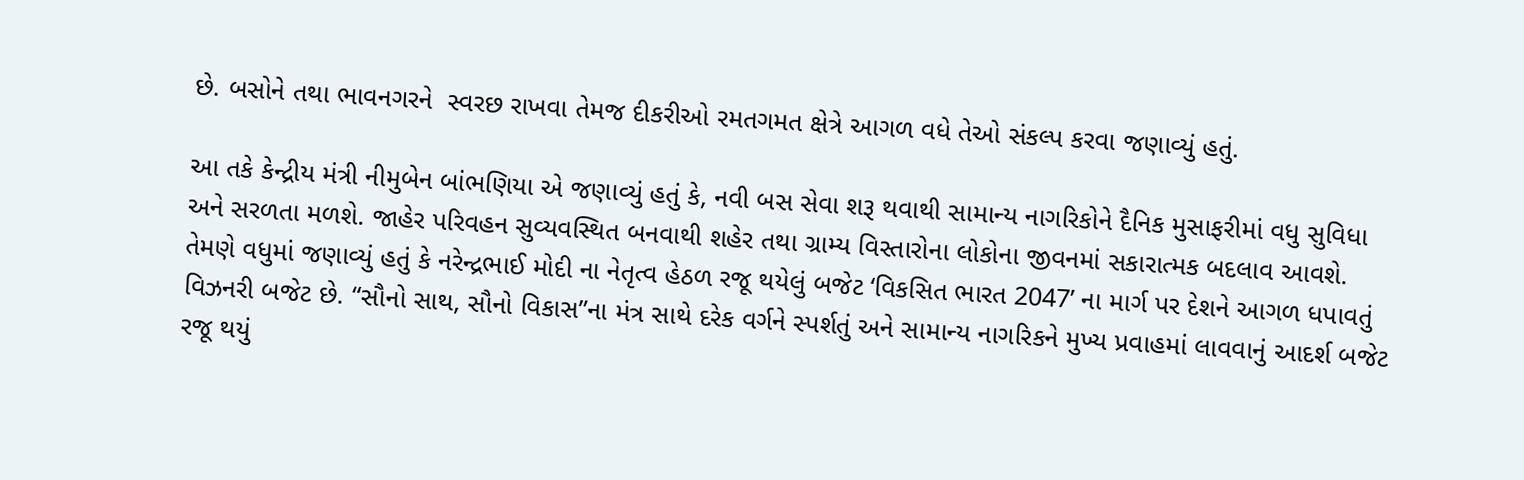છે. બસોને તથા ભાવનગરને  સ્વરછ રાખવા તેમજ દીકરીઓ રમતગમત ક્ષેત્રે આગળ વધે તેઓ સંકલ્પ કરવા જણાવ્યું હતું.

આ તકે કેન્દ્રીય મંત્રી નીમુબેન બાંભણિયા એ જણાવ્યું હતું કે, નવી બસ સેવા શરૂ થવાથી સામાન્ય નાગરિકોને દૈનિક મુસાફરીમાં વધુ સુવિધા અને સરળતા મળશે. જાહેર પરિવહન સુવ્યવસ્થિત બનવાથી શહેર તથા ગ્રામ્ય વિસ્તારોના લોકોના જીવનમાં સકારાત્મક બદલાવ આવશે. તેમણે વધુમાં જણાવ્યું હતું કે નરેન્દ્રભાઈ મોદી ના નેતૃત્વ હેઠળ રજૂ થયેલું બજેટ ‘વિકસિત ભારત 2047’ ના માર્ગ પર દેશને આગળ ધપાવતું વિઝનરી બજેટ છે. “સૌનો સાથ, સૌનો વિકાસ”ના મંત્ર સાથે દરેક વર્ગને સ્પર્શતું અને સામાન્ય નાગરિકને મુખ્ય પ્રવાહમાં લાવવાનું આદર્શ બજેટ રજૂ થયું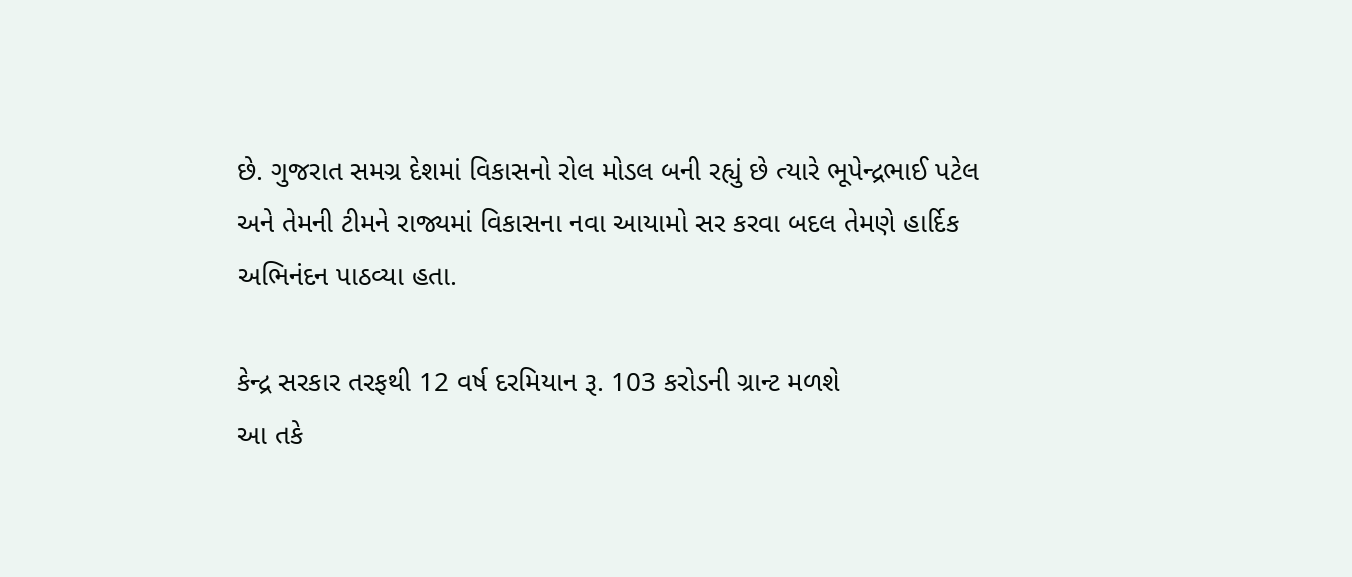છે. ગુજરાત સમગ્ર દેશમાં વિકાસનો રોલ મોડલ બની રહ્યું છે ત્યારે ભૂપેન્દ્રભાઈ પટેલ અને તેમની ટીમને રાજ્યમાં વિકાસના નવા આયામો સર કરવા બદલ તેમણે હાર્દિક અભિનંદન પાઠવ્યા હતા.

કેન્દ્ર સરકાર તરફથી 12 વર્ષ દરમિયાન રૂ. 103 કરોડની ગ્રાન્ટ મળશે
આ તકે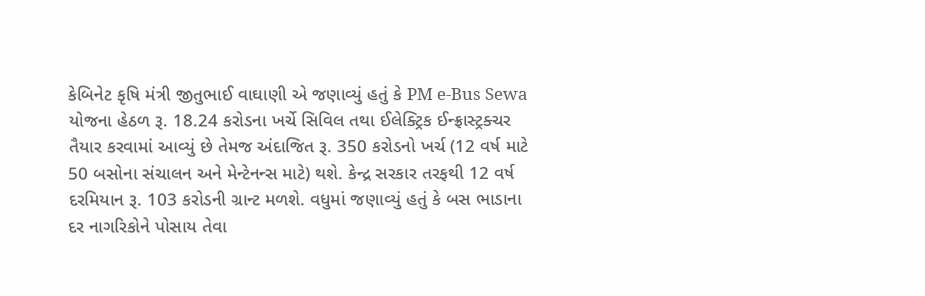કેબિનેટ કૃષિ મંત્રી જીતુભાઈ વાઘાણી એ જણાવ્યું હતું કે PM e-Bus Sewa યોજના હેઠળ રૂ. 18.24 કરોડના ખર્ચે સિવિલ તથા ઈલેક્ટ્રિક ઈન્ફ્રાસ્ટ્રક્ચર તૈયાર કરવામાં આવ્યું છે તેમજ અંદાજિત રૂ. 350 કરોડનો ખર્ચ (12 વર્ષ માટે 50 બસોના સંચાલન અને મેન્ટેનન્સ માટે) થશે. કેન્દ્ર સરકાર તરફથી 12 વર્ષ દરમિયાન રૂ. 103 કરોડની ગ્રાન્ટ મળશે. વધુમાં જણાવ્યું હતું કે બસ ભાડાના દર નાગરિકોને પોસાય તેવા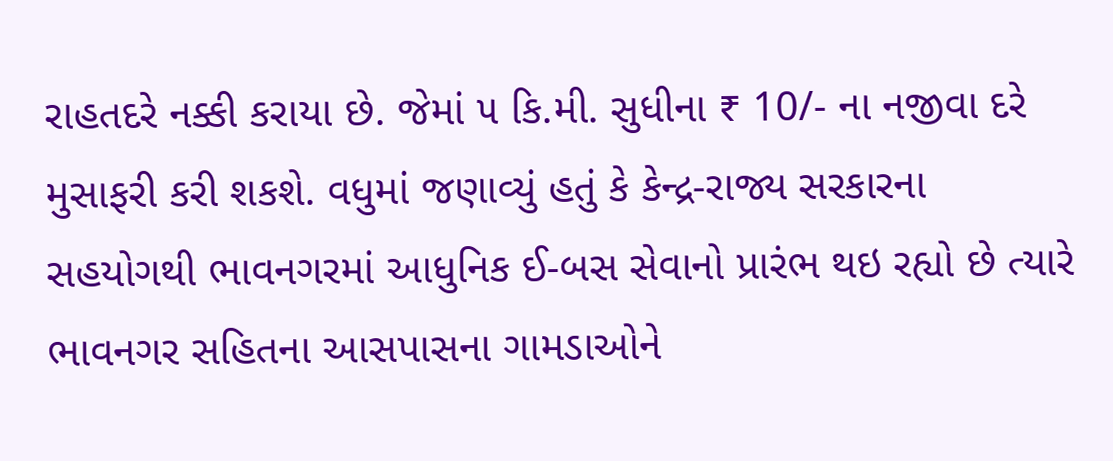રાહતદરે નક્કી કરાયા છે. જેમાં ૫ કિ.મી. સુધીના ₹ 10/- ના નજીવા દરે મુસાફરી કરી શકશે. વધુમાં જણાવ્યું હતું કે કેન્દ્ર-રાજ્ય સરકારના સહયોગથી ભાવનગરમાં આધુનિક ઈ-બસ સેવાનો પ્રારંભ થઇ રહ્યો છે ત્યારે ભાવનગર સહિતના આસપાસના ગામડાઓને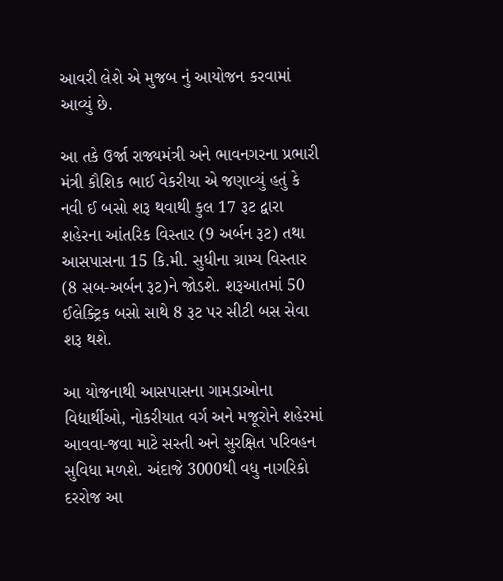આવરી લેશે એ મુજબ નું આયોજન કરવામાં આવ્યું છે.

આ તકે ઉર્જા રાજ્યમંત્રી અને ભાવનગરના પ્રભારી મંત્રી કૌશિક ભાઈ વેકરીયા એ જણાવ્યું હતું કે નવી ઈ બસો શરૂ થવાથી કુલ 17 રૂટ દ્વારા શહેરના આંતરિક વિસ્તાર (9 અર્બન રૂટ) તથા આસપાસના 15 કિ.મી. સુધીના ગ્રામ્ય વિસ્તાર (8 સબ-અર્બન રૂટ)ને જોડશે. શરૂઆતમાં 50 ઈલેક્ટ્રિક બસો સાથે 8 રૂટ પર સીટી બસ સેવા શરૂ થશે.

આ યોજનાથી આસપાસના ગામડાઓના વિદ્યાર્થીઓ, નોકરીયાત વર્ગ અને મજૂરોને શહેરમાં આવવા-જવા માટે સસ્તી અને સુરક્ષિત પરિવહન સુવિધા મળશે. અંદાજે 3000થી વધુ નાગરિકો દરરોજ આ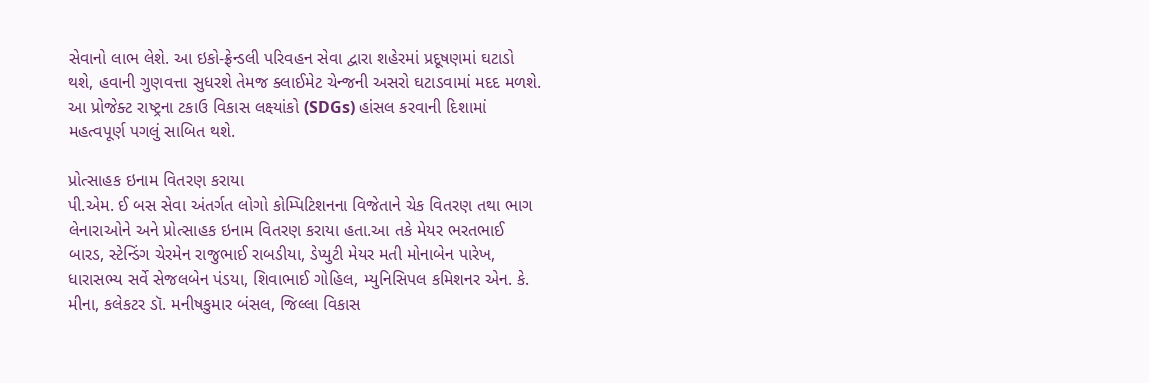સેવાનો લાભ લેશે. આ ઇકો-ફ્રેન્ડલી પરિવહન સેવા દ્વારા શહેરમાં પ્રદૂષણમાં ઘટાડો થશે, હવાની ગુણવત્તા સુધરશે તેમજ ક્લાઈમેટ ચેન્જની અસરો ઘટાડવામાં મદદ મળશે. આ પ્રોજેક્ટ રાષ્ટ્રના ટકાઉ વિકાસ લક્ષ્યાંકો (SDGs) હાંસલ કરવાની દિશામાં મહત્વપૂર્ણ પગલું સાબિત થશે.

પ્રોત્સાહક ઇનામ વિતરણ કરાયા
પી.એમ. ઈ બસ સેવા અંતર્ગત લોગો કોમ્પિટિશનના વિજેતાને ચેક વિતરણ તથા ભાગ લેનારાઓને અને પ્રોત્સાહક ઇનામ વિતરણ કરાયા હતા.આ તકે મેયર ભરતભાઈ બારડ, સ્ટેન્ડિંગ ચેરમેન રાજુભાઈ રાબડીયા, ડેપ્યુટી મેયર મતી મોનાબેન પારેખ, ધારાસભ્ય સર્વે સેજલબેન પંડયા, શિવાભાઈ ગોહિલ, મ્યુનિસિપલ કમિશનર એન. કે. મીના, કલેકટર ડૉ. મનીષકુમાર બંસલ, જિલ્લા વિકાસ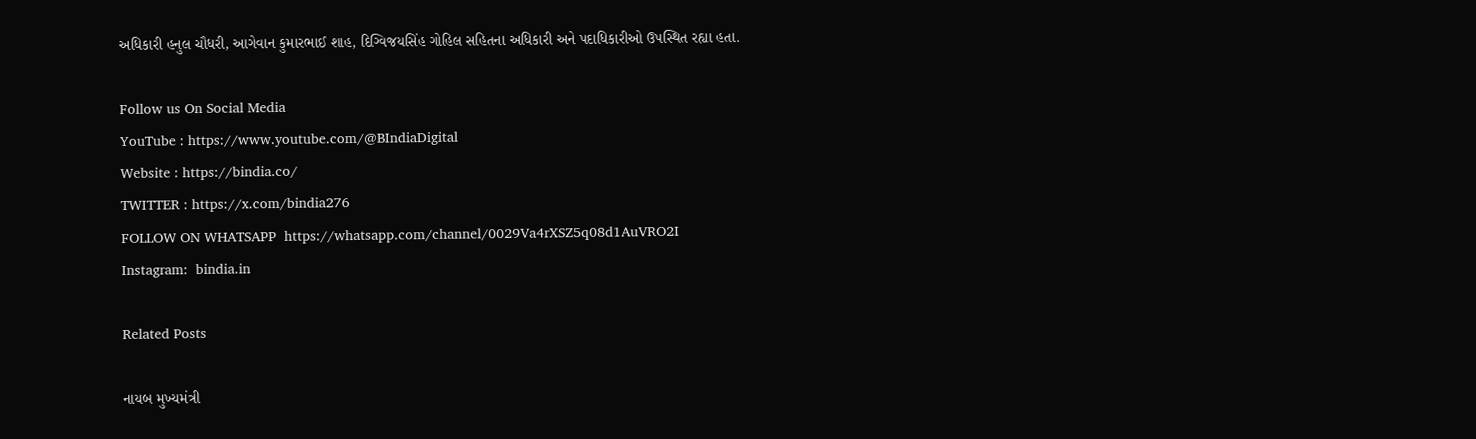અધિકારી હનુલ ચૌધરી, આગેવાન કુમારભાઈ શાહ, દિગ્વિજયસિંહ ગોહિલ સહિતના અધિકારી અને પદાધિકારીઓ ઉપસ્થિત રહ્યા હતા.

Follow us On Social Media
YouTube : https://www.youtube.com/@BIndiaDigital
Website : https://bindia.co/
TWITTER : https://x.com/bindia276
FOLLOW ON WHATSAPP  https://whatsapp.com/channel/0029Va4rXSZ5q08d1AuVRO2I
Instagram:  bindia.in

Related Posts

નાયબ મુખ્યમંત્રી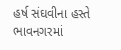હર્ષ સંઘવીના હસ્તે ભાવનગરમાં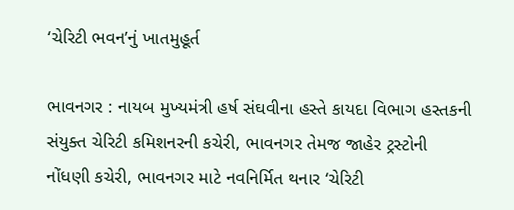‘ચેરિટી ભવન’નું ખાતમુહૂર્ત

ભાવનગર : નાયબ મુખ્યમંત્રી હર્ષ સંઘવીના હસ્તે કાયદા વિભાગ હસ્તકની સંયુક્ત ચેરિટી કમિશનરની કચેરી, ભાવનગર તેમજ જાહેર ટ્રસ્ટોની નોંધણી કચેરી, ભાવનગર માટે નવનિર્મિત થનાર ‘ચેરિટી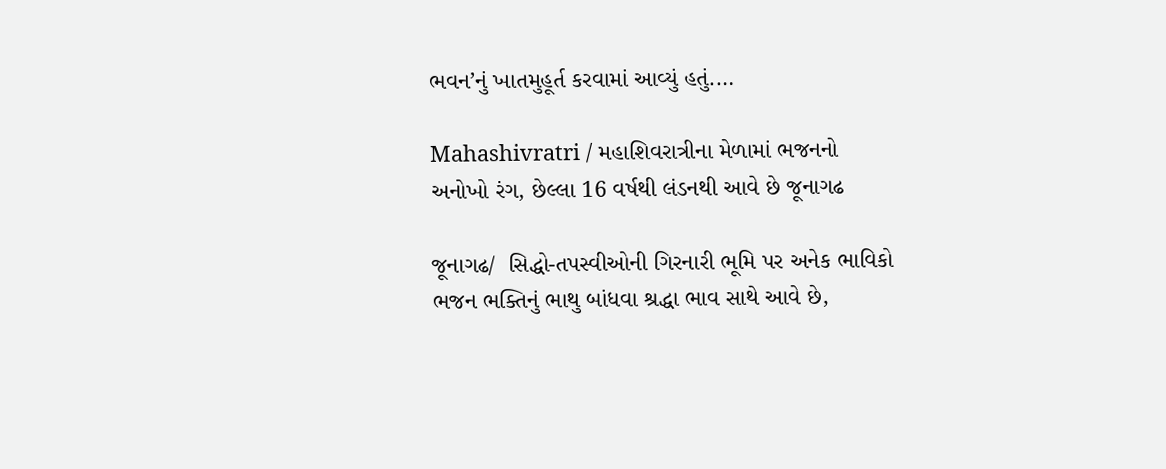ભવન’નું ખાતમુહૂર્ત કરવામાં આવ્યું હતું.…

Mahashivratri / મહાશિવરાત્રીના મેળામાં ભજનનો અનોખો રંગ, છેલ્લા 16 વર્ષથી લંડનથી આવે છે જૂનાગઢ

જૂનાગઢ/  સિદ્ધો-તપસ્વીઓની ગિરનારી ભૂમિ પર અનેક ભાવિકો ભજન ભક્તિનું ભાથુ બાંધવા શ્રદ્ધા ભાવ સાથે આવે છે,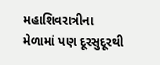મહાશિવરાત્રીના મેળામાં પણ દૂરસુદૂરથી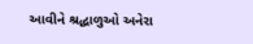આવીને શ્રદ્ધાળુઓ અનેરા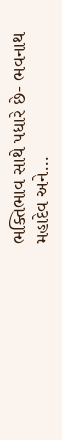ભક્તિભાવ સાથે પધારે છે- ભવનાથ મહાદેવ અને…